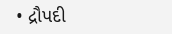• દ્રૌપદી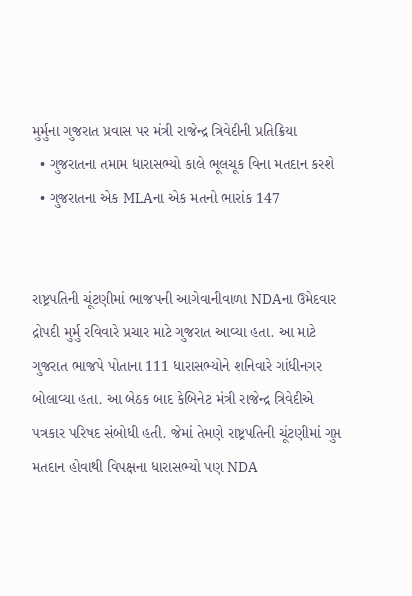મુર્મુના ગુજરાત પ્રવાસ પર મંત્રી રાજેન્દ્ર ત્રિવેદીની પ્રતિક્રિયા
  • ગુજરાતના તમામ ધારાસભ્યો કાલે ભૂલચૂક વિના મતદાન કરશે
  • ગુજરાતના એક MLAના એક મતનો ભારાંક 147


રાષ્ટ્રપતિની ચૂંટણીમાં ભાજપની આગેવાનીવાળા NDAના ઉમેદવાર દ્રોપદી મુર્મુ રવિવારે પ્રચાર માટે ગુજરાત આવ્યા હતા. આ માટે ગુજરાત ભાજપે પોતાના 111 ધારાસભ્યોને શનિવારે ગાંધીનગર બોલાવ્યા હતા. આ બેઠક બાદ કેબિનેટ મંત્રી રાજેન્દ્ર ત્રિવેદીએ પત્રકાર પરિષદ સંબોધી હતી. જેમાં તેમણે રાષ્ટ્રપતિની ચૂંટણીમાં ગુપ્ત મતદાન હોવાથી વિપક્ષના ધારાસભ્યો પણ NDA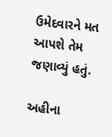ઉમેદવારને મત આપશે તેમ જણાવ્યું હતું.

અહીના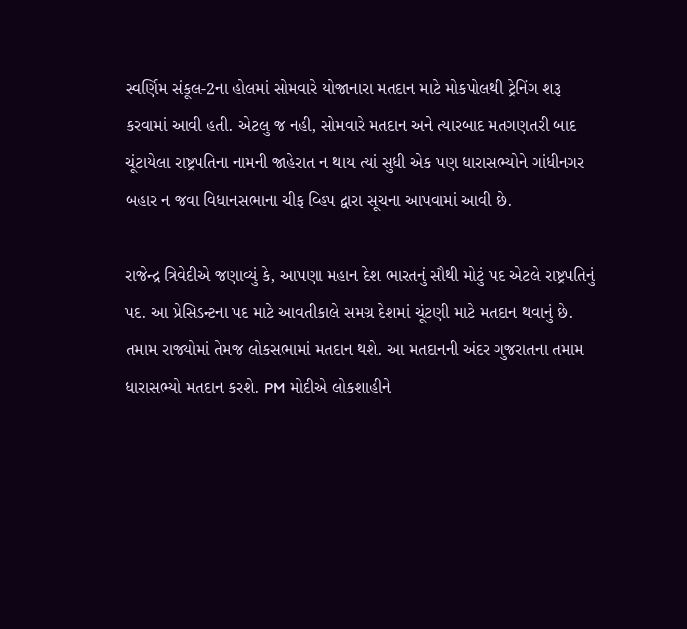સ્વર્ણિમ સંકૂલ-2ના હોલમાં સોમવારે યોજાનારા મતદાન માટે મોકપોલથી ટ્રેનિંગ શરૂ કરવામાં આવી હતી. એટલુ જ નહી, સોમવારે મતદાન અને ત્યારબાદ મતગણતરી બાદ ચૂંટાયેલા રાષ્ટ્રપતિના નામની જાહેરાત ન થાય ત્યાં સુધી એક પણ ધારાસભ્યોને ગાંધીનગર બહાર ન જવા વિધાનસભાના ચીફ વ્હિપ દ્વારા સૂચના આપવામાં આવી છે.

રાજેન્દ્ર ત્રિવેદીએ જણાવ્યું કે, આપણા મહાન દેશ ભારતનું સૌથી મોટું પદ એટલે રાષ્ટ્રપતિનું પદ. આ પ્રેસિડન્ટના પદ માટે આવતીકાલે સમગ્ર દેશમાં ચૂંટણી માટે મતદાન થવાનું છે. તમામ રાજ્યોમાં તેમજ લોકસભામાં મતદાન થશે. આ મતદાનની અંદર ગુજરાતના તમામ ધારાસભ્યો મતદાન કરશે. PM મોદીએ લોકશાહીને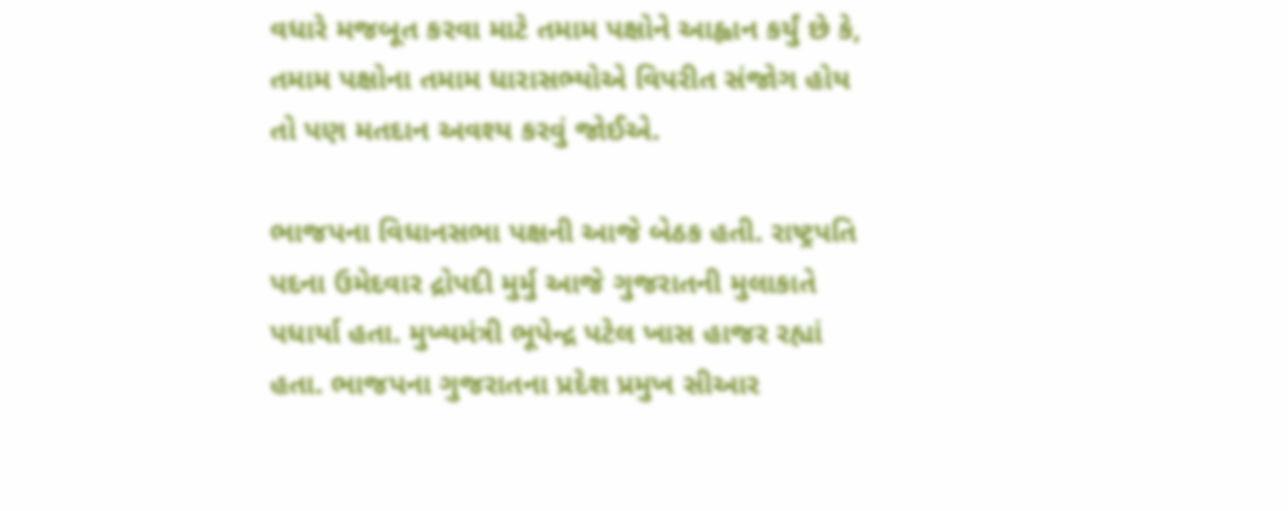વધારે મજબૂત કરવા માટે તમામ પક્ષોને આહ્વાન કર્યું છે કે, તમામ પક્ષોના તમામ ધારાસભ્યોએ વિપરીત સંજોગ હોય તો પણ મતદાન અવશ્ય કરવું જોઈએ.

ભાજપના વિધાનસભા પક્ષની આજે બેઠક હતી. રાષ્ટ્રપતિ પદના ઉમેદવાર દ્રોપદી મુર્મુ આજે ગુજરાતની મુલાકાતે પધાર્યા હતા. મુખ્યમંત્રી ભૂપેન્દ્ર પટેલ ખાસ હાજર રહ્યાં હતા. ભાજપના ગુજરાતના પ્રદેશ પ્રમુખ સીઆર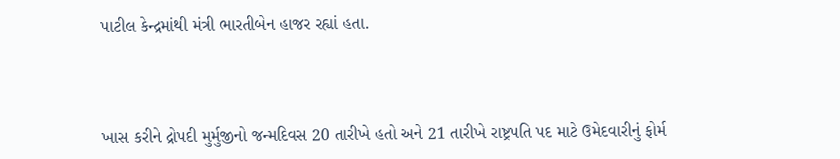પાટીલ કેન્દ્રમાંથી મંત્રી ભારતીબેન હાજર રહ્યાં હતા.



ખાસ કરીને દ્રોપદી મુર્મુજીનો જન્મદિવસ 20 તારીખે હતો અને 21 તારીખે રાષ્ટ્રપતિ પદ માટે ઉમેદવારીનું ફોર્મ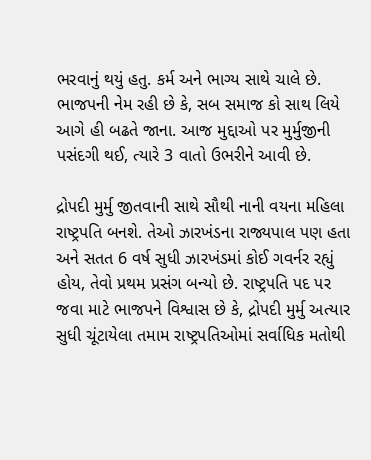ભરવાનું થયું હતુ. કર્મ અને ભાગ્ય સાથે ચાલે છે. ભાજપની નેમ રહી છે કે, સબ સમાજ કો સાથ લિયે આગે હી બઢતે જાના. આજ મુદ્દાઓ પર મુર્મુજીની પસંદગી થઈ, ત્યારે 3 વાતો ઉભરીને આવી છે.

દ્રોપદી મુર્મુ જીતવાની સાથે સૌથી નાની વયના મહિલા રાષ્ટ્રપતિ બનશે. તેઓ ઝારખંડના રાજ્યપાલ પણ હતા અને સતત 6 વર્ષ સુધી ઝારખંડમાં કોઈ ગવર્નર રહ્યું હોય, તેવો પ્રથમ પ્રસંગ બન્યો છે. રાષ્ટ્રપતિ પદ પર જવા માટે ભાજપને વિશ્વાસ છે કે, દ્રોપદી મુર્મુ અત્યાર સુધી ચૂંટાયેલા તમામ રાષ્ટ્રપતિઓમાં સર્વાધિક મતોથી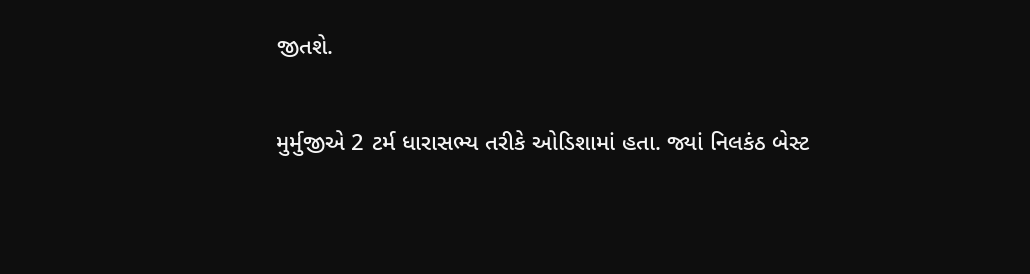જીતશે.

મુર્મુજીએ 2 ટર્મ ધારાસભ્ય તરીકે ઓડિશામાં હતા. જ્યાં નિલકંઠ બેસ્ટ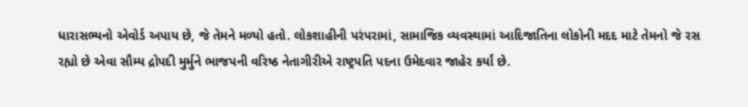ધારાસભ્યનો એવોર્ડ અપાય છે, જે તેમને મળ્યો હતો. લોકશાહીની પરંપરામાં, સામાજિક વ્યવસ્થામાં આદિજાતિના લોકોની મદદ માટે તેમનો જે રસ રહ્યો છે એવા સૌમ્ય દ્રોપદી મુર્મુને ભાજપની વરિષ્ઠ નેતાગીરીએ રાષ્ટ્રપતિ પદના ઉમેદવાર જાહેર કર્યાં છે.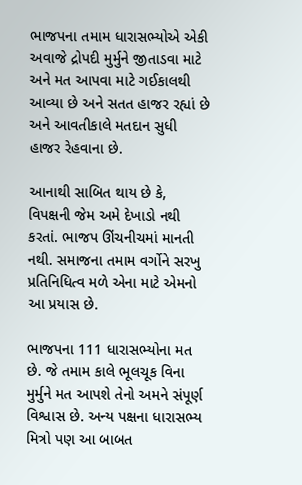ભાજપના તમામ ધારાસભ્યોએ એકી અવાજે દ્રોપદી મુર્મુને જીતાડવા માટે અને મત આપવા માટે ગઈકાલથી આવ્યા છે અને સતત હાજર રહ્યાં છે અને આવતીકાલે મતદાન સુધી હાજર રેહવાના છે.

આનાથી સાબિત થાય છે કે, વિપક્ષની જેમ અમે દેખાડો નથી કરતાં. ભાજપ ઊંચનીચમાં માનતી નથી. સમાજના તમામ વર્ગોને સરખુ પ્રતિનિધિત્વ મળે એના માટે એમનો આ પ્રયાસ છે.

ભાજપના 111 ધારાસભ્યોના મત છે. જે તમામ કાલે ભૂલચૂક વિના મુર્મુને મત આપશે તેનો અમને સંપૂર્ણ વિશ્વાસ છે. અન્ય પક્ષના ધારાસભ્ય મિત્રો પણ આ બાબત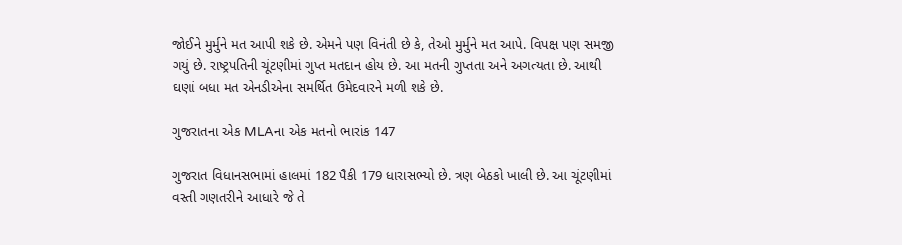જોઈને મુર્મુને મત આપી શકે છે. એમને પણ વિનંતી છે કે, તેઓ મુર્મુને મત આપે. વિપક્ષ પણ સમજી ગયું છે. રાષ્ટ્રપતિની ચૂંટણીમાં ગુપ્ત મતદાન હોય છે. આ મતની ગુપ્તતા અને અગત્યતા છે. આથી ઘણાં બધા મત એનડીએના સમર્થિત ઉમેદવારને મળી શકે છે.

ગુજરાતના એક MLAના એક મતનો ભારાંક 147

ગુજરાત વિધાનસભામાં હાલમાં 182 પૈકી 179 ધારાસભ્યો છે. ત્રણ બેઠકો ખાલી છે. આ ચૂંટણીમાં વસ્તી ગણતરીને આધારે જે તે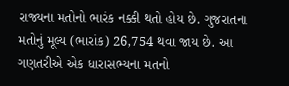રાજ્યના મતોનો ભારંક નક્કી થતો હોય છે. ગુજરાતના મતોનું મૂલ્ય (ભારાંક) 26,754 થવા જાય છે. આ ગણતરીએ એક ધારાસભ્યના મતનો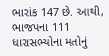ભારાંક 147 છે. આથી, ભાજપના 111 ધારાસભ્યોના મતોનું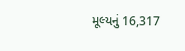મૂલ્યનું 16,317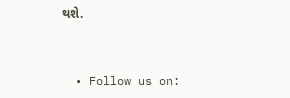થશે.


  • Follow us on: